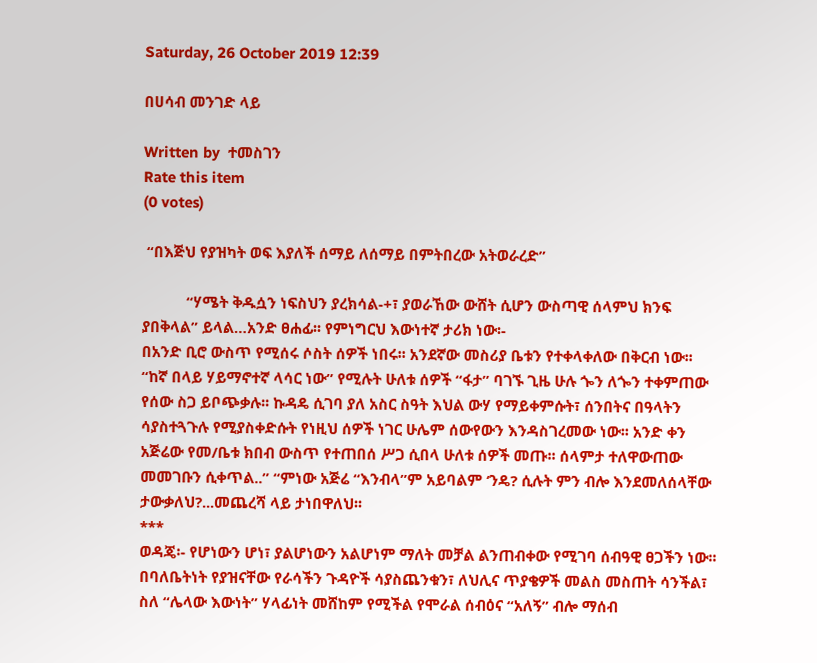Saturday, 26 October 2019 12:39

በሀሳብ መንገድ ላይ

Written by  ተመስገን
Rate this item
(0 votes)

 “በእጅህ የያዝካት ወፍ እያለች ሰማይ ለሰማይ በምትበረው አትወራረድ”

           “ሃሜት ቅዱሷን ነፍስህን ያረክሳል-+፣ ያወራኸው ውሸት ሲሆን ውስጣዊ ሰላምህ ክንፍ ያበቅላል” ይላል…አንድ ፀሐፊ፡፡ የምነግርህ እውነተኛ ታሪክ ነው፡-
በአንድ ቢሮ ውስጥ የሚሰሩ ሶስት ሰዎች ነበሩ፡፡ አንደኛው መስሪያ ቤቱን የተቀላቀለው በቅርብ ነው፡፡ “ከኛ በላይ ሃይማኖተኛ ላሳር ነው” የሚሉት ሁለቱ ሰዎች “ፋታ” ባገኙ ጊዜ ሁሉ ጐን ለጐን ተቀምጠው የሰው ስጋ ይቦጭቃሉ፡፡ ኩዳዴ ሲገባ ያለ አስር ስዓት እህል ውሃ የማይቀምሱት፣ ሰንበትና በዓላትን ሳያስተጓጉሉ የሚያስቀድሱት የነዚህ ሰዎች ነገር ሁሌም ሰውየውን እንዳስገረመው ነው፡፡ አንድ ቀን አጅሬው የመ/ቤቱ ክበብ ውስጥ የተጠበሰ ሥጋ ሲበላ ሁለቱ ሰዎች መጡ፡፡ ሰላምታ ተለዋውጠው መመገቡን ሲቀጥል..” “ምነው አጅሬ “እንብላ”ም አይባልም ‘ንዴ? ሲሉት ምን ብሎ እንደመለሰላቸው ታውቃለህ?...መጨረሻ ላይ ታነበዋለህ፡፡
***
ወዳጄ፡- የሆነውን ሆነ፣ ያልሆነውን አልሆነም ማለት መቻል ልንጠብቀው የሚገባ ሰብዓዊ ፀጋችን ነው፡፡ በባለቤትነት የያዝናቸው የራሳችን ጉዳዮች ሳያስጨንቁን፣ ለህሊና ጥያቄዎች መልስ መስጠት ሳንችል፣ ስለ “ሌላው እውነት” ሃላፊነት መሸከም የሚችል የሞራል ሰብዕና “አለኝ” ብሎ ማሰብ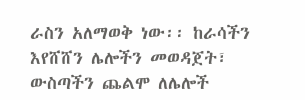ራስን አለማወቅ ነው፡፡ ከራሳችን እየሸሸን ሌሎችን መወዳጀት፣ ውስጣችን ጨልሞ ለሌሎች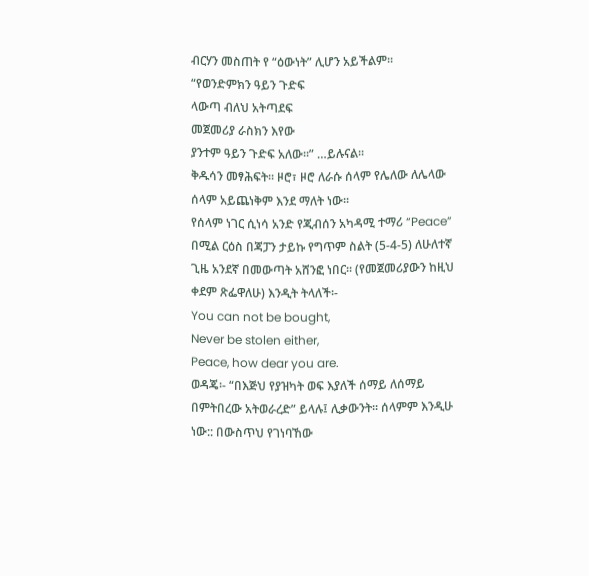ብርሃን መስጠት የ “ዕውነት” ሊሆን አይችልም፡፡
“የወንድምክን ዓይን ጉድፍ
ላውጣ ብለህ አትጣደፍ
መጀመሪያ ራስክን እየው
ያንተም ዓይን ጉድፍ አለው፡፡” …ይሉናል፡፡
ቅዱሳን መፃሕፍት፡፡ ዞሮ፣ ዞሮ ለራሱ ሰላም የሌለው ለሌላው ሰላም አይጨነቅም እንደ ማለት ነው፡፡
የሰላም ነገር ሲነሳ አንድ የጂብሰን አካዳሚ ተማሪ “Peace” በሚል ርዕስ በጃፓን ታይኩ የግጥም ስልት (5-4-5) ለሁለተኛ ጊዜ አንደኛ በመውጣት አሸንፎ ነበር፡፡ (የመጀመሪያውን ከዚህ ቀደም ጽፌዋለሁ) እንዲት ትላለች፡-
You can not be bought,
Never be stolen either,
Peace, how dear you are.
ወዳጄ፡- “በእጅህ የያዝካት ወፍ እያለች ሰማይ ለሰማይ በምትበረው አትወራረድ” ይላሉ፤ ሊቃውንት፡፡ ሰላምም እንዲሁ ነው:: በውስጥህ የገነባኸው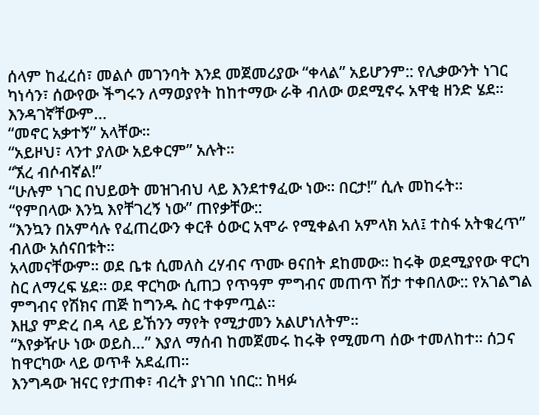ሰላም ከፈረሰ፣ መልሶ መገንባት እንደ መጀመሪያው “ቀላል” አይሆንም:: የሊቃውንት ነገር ካነሳን፣ ሰውየው ችግሩን ለማወያየት ከከተማው ራቅ ብለው ወደሚኖሩ አዋቂ ዘንድ ሄደ፡፡ እንዳገኛቸውም…
“መኖር አቃተኝ” አላቸው፡፡
“አይዞህ፣ ላንተ ያለው አይቀርም” አሉት፡፡
“ኧረ ብሶብኛል!”
“ሁሉም ነገር በህይወት መዝገብህ ላይ እንደተፃፈው ነው፡፡ በርታ!” ሲሉ መከሩት፡፡
“የምበላው እንኳ እየቸገረኝ ነው” ጠየቃቸው::
“እንኳን በአምሳሉ የፈጠረውን ቀርቶ ዕውር አሞራ የሚቀልብ አምላክ አለ፤ ተስፋ አትቁረጥ” ብለው አሰናበቱት፡፡
አላመናቸውም፡፡ ወደ ቤቱ ሲመለስ ረሃብና ጥሙ ፀናበት ደከመው፡፡ ከሩቅ ወደሚያየው ዋርካ ስር ለማረፍ ሄደ፡፡ ወደ ዋርካው ሲጠጋ የጥዓም ምግብና መጠጥ ሽታ ተቀበለው:: የአገልግል ምግብና የሽክና ጠጅ ከግንዱ ስር ተቀምጧል፡፡
እዚያ ምድረ በዳ ላይ ይኸንን ማየት የሚታመን አልሆነለትም፡፡
“እየቃዥሁ ነው ወይስ…” እያለ ማሰብ ከመጀመሩ ከሩቅ የሚመጣ ሰው ተመለከተ፡፡ ሰጋና ከዋርካው ላይ ወጥቶ አደፈጠ፡፡
እንግዳው ዝናር የታጠቀ፣ ብረት ያነገበ ነበር:: ከዛፉ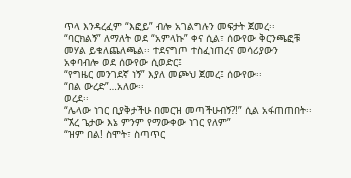ጥላ እንዳረፈም “እፎይ” ብሎ አገልግሉን መፍታት ጀመረ፡፡ “ባርክልኝ” ለማለት ወደ “አምላኩ” ቀና ሲል፣ ሰውየው ቅርንጫፎቹ መሃል ይቁለጨለጫል፡፡ ተደናግጦ ተስፈነጠረና መሳሪያውን አቀባብሎ ወደ ሰውየው ሲወድር፤
“የግዜር መንገደኛ ነኝ” እያለ መጮህ ጀመረ፤ ሰውየው፡፡
“በል ውረድ”…አለው፡፡
ወረደ፡፡
“ሌላው ነገር ቢያቅታችሁ በመርዝ መጣችሁብኝ?!” ሲል አፋጠጠበት፡፡
“ኧረ ጌታው እኔ ምንም የማውቀው ነገር የለም”
“ዝም በል! ስሞት፣ ስጣጥር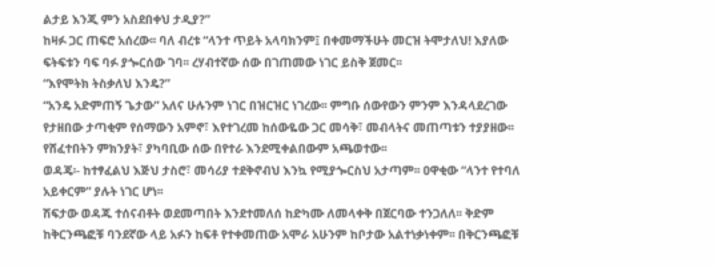ልታይ እንጂ ምን አስደበቀህ ታዲያ?”
ከዛፉ ጋር ጠፍሮ አሰረው፡፡ ባለ ብረቱ “ላንተ ጥይት አላባክንም፤ በቀመማችሁት መርዝ ትሞታለህ! እያለው ፍትፍቱን ባፍ ባፉ ያጐርሰው ገባ፡፡ ረሃብተኛው ሰው በገጠመው ነገር ይስቅ ጀመር፡፡
“እየሞትክ ትስቃለህ እንዴ?”
“አንዴ አድምጠኝ ጌታው” አለና ሁሉንም ነገር በዝርዝር ነገረው፡፡ ምግቡ ሰውየውን ምንም እንዳላደረገው የታዘበው ታጣቂም የሰማውን አምኖ፣ እየተገረመ ከሰውዬው ጋር መሳቅ፣ መብላትና መጠጣቱን ተያያዘው፡፡ የሸፈተበትን ምክንያት፣ ያካባቢው ሰው በየተራ እንደሚቀልበውም አጫወተው፡፡
ወዳጄ፡- ከተፃፈልህ እጅህ ታስሮ፣ መሳሪያ ተደቅኖብህ እንኳ የሚያጐርስህ አታጣም፡፡ ዐዋቂው “ላንተ የተባለ አይቀርም” ያሉት ነገር ሆነ፡፡
ሽፍታው ወዳጁ ተሰናብቶት ወደመጣበት እንደተመለሰ ከድካሙ ለመላቀቅ በጀርባው ተንጋለለ፡፡ ቅድም ከቅርንጫፎቹ ባንደኛው ላይ አፉን ከፍቶ የተቀመጠው አሞራ አሁንም ከቦታው አልተነቃነቀም፡፡ በቅርንጫፎቹ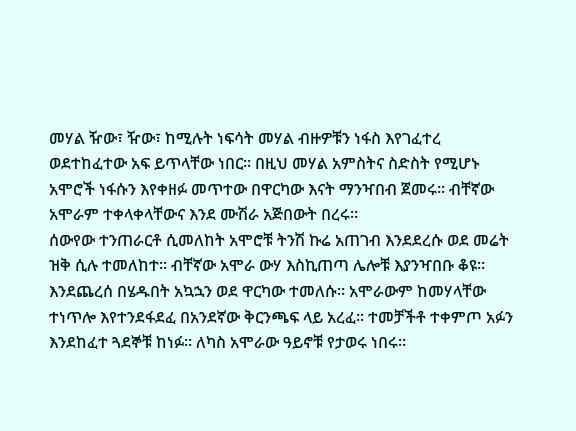መሃል ዥው፣ ዥው፣ ከሚሉት ነፍሳት መሃል ብዙዎቹን ነፋስ እየገፈተረ ወደተከፈተው አፍ ይጥላቸው ነበር፡፡ በዚህ መሃል አምስትና ስድስት የሚሆኑ አሞሮች ነፋሱን እየቀዘፉ መጥተው በዋርካው እናት ማንዣበብ ጀመሩ፡፡ ብቸኛው አሞራም ተቀላቀላቸውና እንደ ሙሽራ አጅበውት በረሩ፡፡
ሰውየው ተንጠራርቶ ሲመለከት አሞሮቹ ትንሽ ኩሬ አጠገብ እንደደረሱ ወደ መሬት ዝቅ ሲሉ ተመለከተ፡፡ ብቸኛው አሞራ ውሃ እስኪጠጣ ሌሎቹ እያንዣበቡ ቆዩ፡፡ እንደጨረሰ በሄዱበት አኳኋን ወደ ዋርካው ተመለሱ፡፡ አሞራውም ከመሃላቸው ተነጥሎ እየተንደፋደፈ በአንደኛው ቅርንጫፍ ላይ አረፈ፡፡ ተመቻችቶ ተቀምጦ አፉን እንደከፈተ ጓደኞቹ ከነፉ፡፡ ለካስ አሞራው ዓይኖቹ የታወሩ ነበሩ፡፡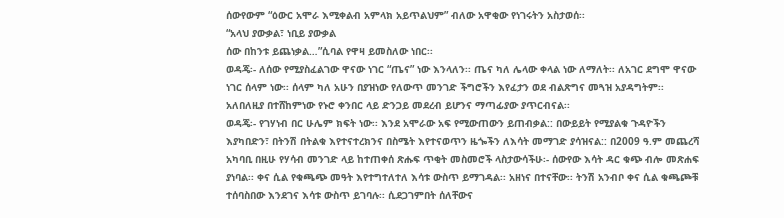ሰውየውም “ዕውር አሞራ እሚቀልብ አምላክ አይጥልህም” ብለው አዋቂው የነገሩትን አስታወሰ፡፡
“አላህ ያውቃል፣ ነቢይ ያውቃል
ሰው በከንቱ ይጨነቃል…”ሲባል የዋዛ ይመስለው ነበር፡፡
ወዳጄ፡- ለሰው የሚያስፈልገው ዋናው ነገር “ጤና” ነው እንላለን፡፡ ጤና ካለ ሌላው ቀላል ነው ለማለት፡፡ ለአገር ደግሞ ዋናው ነገር ሰላም ነው፡፡ ሰላም ካለ አሁን በያዝነው የለውጥ መንገድ ችግሮችን እየፈታን ወደ ብልጽግና መጓዝ አያዳግትም፡፡ አለበለዚያ በተሸከምነው የኑሮ ቀንበር ላይ ድንጋይ መደረብ ይሆንና ማጣፊያው ያጥርብናል፡፡
ወዳጄ፡- የገሃነብ በር ሁሌም ክፍት ነው፡፡ እንደ አሞራው አፍ የሚውጠውን ይጠብቃል:: በውይይት የሚያልቁ ጉዳዮችን እያካበድን፣ በትንሽ በትልቁ እየተናተረክንና በስሜት እየተናወጥን ዜጐችን ለእሳት መማገድ ያሳዝናል:: በ2009 ዓ.ም መጨረሻ አካባቢ በዚሁ የሃሳብ መንገድ ላይ ከተጠቀሰ ጽሑፍ ጥቂት መስመሮች ላስታውሳችሁ፡- ሰውየው እሳት ዳር ቁጭ ብሎ መጽሐፍ ያነባል፡፡ ቀና ሲል የቁጫጭ መዓት እየተግተለተለ እሳቱ ውስጥ ይማገዳል፡፡ አዘነና በተናቸው፡፡ ትንሽ አንብቦ ቀና ሲል ቁጫጮቹ ተሰባስበው እንደገና እሳቱ ውስጥ ይገባሉ፡፡ ሲደጋገምበት ሰለቸውና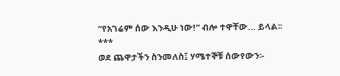“የአገሬም ሰው እንዲሁ ነው!” ብሎ ተዋቸው… ይላል፡፡
***
ወደ ጨዋታችን ስንመለስ፤ ሃሜተኞቹ ሰውየውን፡-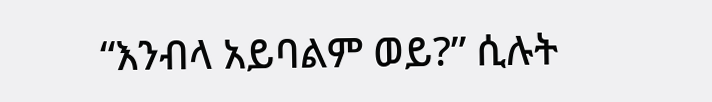“እንብላ አይባልም ወይ?” ሲሉት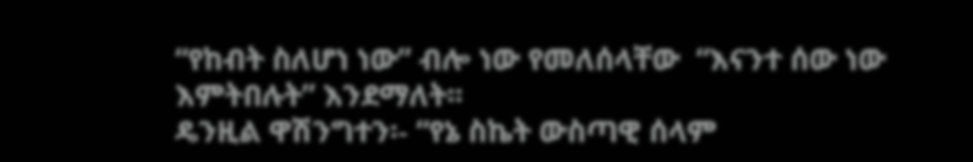“የከብት ስለሆነ ነው” ብሎ ነው የመለሰላቸው  “እናንተ ሰው ነው እምትበሉት” እንደማለት፡፡
ዴንዚል ዋሽንግተን፡- “የኔ ስኬት ውስጣዊ ሰላም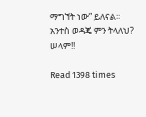ማግኘት ነው” ይለናል፡፡ አንተስ ወዳጄ ምን ትላለህ?
ሠላም!!

Read 1398 times